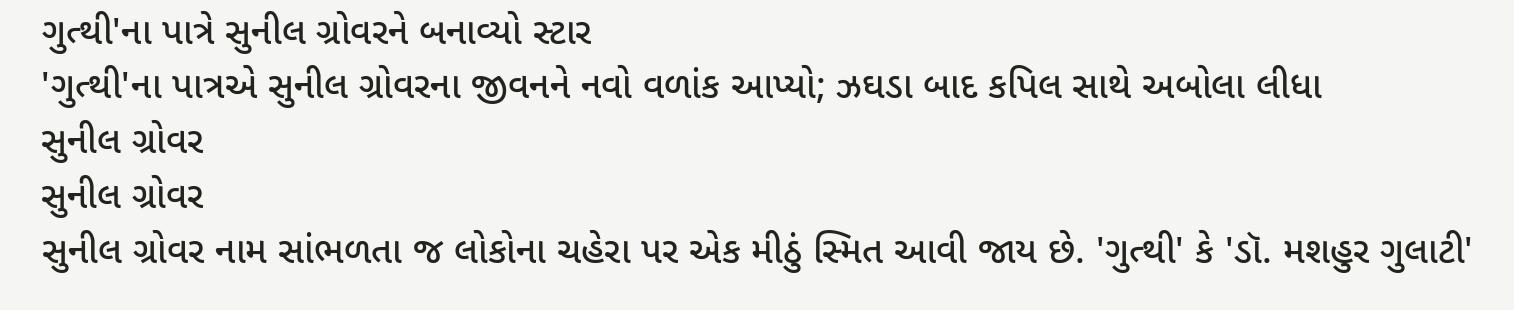ગુત્થી'ના પાત્રે સુનીલ ગ્રોવરને બનાવ્યો સ્ટાર
'ગુત્થી'ના પાત્રએ સુનીલ ગ્રોવરના જીવનને નવો વળાંક આપ્યો; ઝઘડા બાદ કપિલ સાથે અબોલા લીધા
સુનીલ ગ્રોવર
સુનીલ ગ્રોવર
સુનીલ ગ્રોવર નામ સાંભળતા જ લોકોના ચહેરા પર એક મીઠું સ્મિત આવી જાય છે. 'ગુત્થી' કે 'ડૉ. મશહુર ગુલાટી'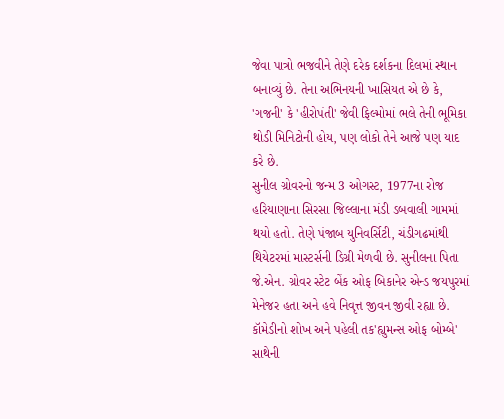જેવા પાત્રો ભજવીને તેણે દરેક દર્શકના દિલમાં સ્થાન બનાવ્યું છે. તેના અભિનયની ખાસિયત એ છે કે, 'ગજની' કે 'હીરોપંતી' જેવી ફિલ્મોમાં ભલે તેની ભૂમિકા થોડી મિનિટોની હોય, પણ લોકો તેને આજે પણ યાદ કરે છે.
સુનીલ ગ્રોવરનો જન્મ 3 ઓગસ્ટ, 1977ના રોજ હરિયાણાના સિરસા જિલ્લાના મંડી ડબવાલી ગામમાં થયો હતો. તેણે પંજાબ યુનિવર્સિટી, ચંડીગઢમાંથી થિયેટરમાં માસ્ટર્સની ડિગ્રી મેળવી છે. સુનીલના પિતા જે.એન. ગ્રોવર સ્ટેટ બેંક ઓફ બિકાનેર એન્ડ જયપુરમાં મેનેજર હતા અને હવે નિવૃત્ત જીવન જીવી રહ્યા છે.
કૉમેડીનો શોખ અને પહેલી તક'હ્યુમન્સ ઓફ બોમ્બે' સાથેની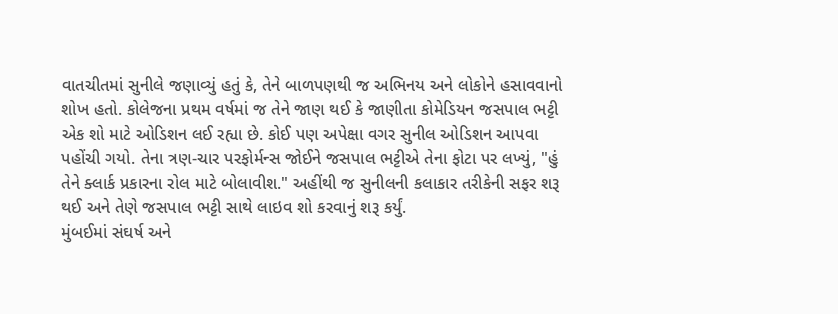વાતચીતમાં સુનીલે જણાવ્યું હતું કે, તેને બાળપણથી જ અભિનય અને લોકોને હસાવવાનો શોખ હતો. કોલેજના પ્રથમ વર્ષમાં જ તેને જાણ થઈ કે જાણીતા કોમેડિયન જસપાલ ભટ્ટી એક શો માટે ઓડિશન લઈ રહ્યા છે. કોઈ પણ અપેક્ષા વગર સુનીલ ઓડિશન આપવા પહોંચી ગયો. તેના ત્રણ-ચાર પરફોર્મન્સ જોઈને જસપાલ ભટ્ટીએ તેના ફોટા પર લખ્યું, "હું તેને ક્લાર્ક પ્રકારના રોલ માટે બોલાવીશ." અહીંથી જ સુનીલની કલાકાર તરીકેની સફર શરૂ થઈ અને તેણે જસપાલ ભટ્ટી સાથે લાઇવ શો કરવાનું શરૂ કર્યું.
મુંબઈમાં સંઘર્ષ અને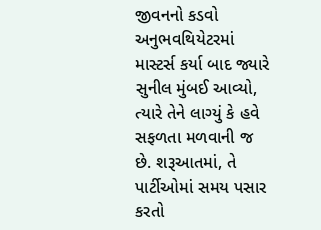જીવનનો કડવો અનુભવથિયેટરમાં માસ્ટર્સ કર્યા બાદ જ્યારે સુનીલ મુંબઈ આવ્યો, ત્યારે તેને લાગ્યું કે હવે સફળતા મળવાની જ છે. શરૂઆતમાં, તે પાર્ટીઓમાં સમય પસાર કરતો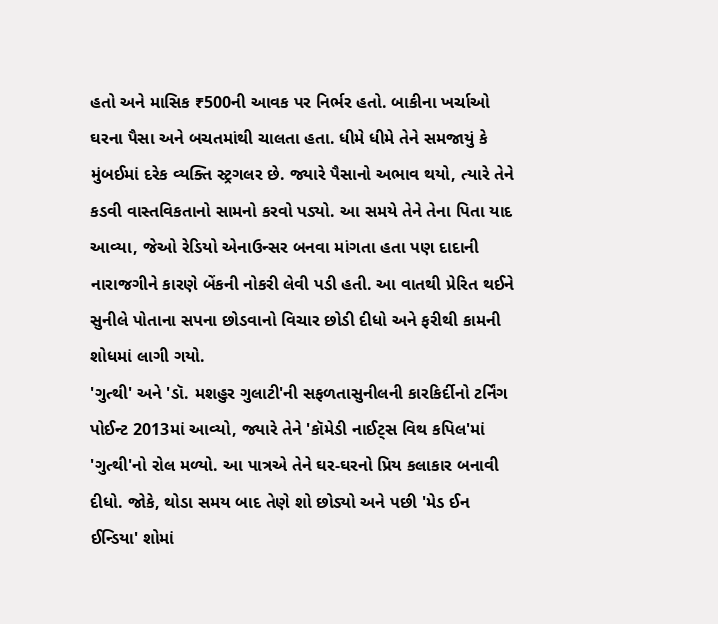હતો અને માસિક ₹500ની આવક પર નિર્ભર હતો. બાકીના ખર્ચાઓ ઘરના પૈસા અને બચતમાંથી ચાલતા હતા. ધીમે ધીમે તેને સમજાયું કે મુંબઈમાં દરેક વ્યક્તિ સ્ટ્રગલર છે. જ્યારે પૈસાનો અભાવ થયો, ત્યારે તેને કડવી વાસ્તવિકતાનો સામનો કરવો પડ્યો. આ સમયે તેને તેના પિતા યાદ આવ્યા, જેઓ રેડિયો એનાઉન્સર બનવા માંગતા હતા પણ દાદાની નારાજગીને કારણે બેંકની નોકરી લેવી પડી હતી. આ વાતથી પ્રેરિત થઈને સુનીલે પોતાના સપના છોડવાનો વિચાર છોડી દીધો અને ફરીથી કામની શોધમાં લાગી ગયો.
'ગુત્થી' અને 'ડૉ. મશહુર ગુલાટી'ની સફળતાસુનીલની કારકિર્દીનો ટર્નિંગ પોઈન્ટ 2013માં આવ્યો, જ્યારે તેને 'કૉમેડી નાઈટ્સ વિથ કપિલ'માં 'ગુત્થી'નો રોલ મળ્યો. આ પાત્રએ તેને ઘર-ઘરનો પ્રિય કલાકાર બનાવી દીધો. જોકે, થોડા સમય બાદ તેણે શો છોડ્યો અને પછી 'મેડ ઈન ઈન્ડિયા' શોમાં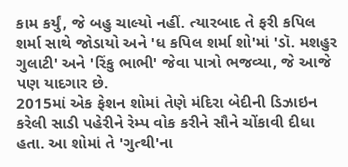કામ કર્યું, જે બહુ ચાલ્યો નહીં. ત્યારબાદ તે ફરી કપિલ શર્મા સાથે જોડાયો અને 'ધ કપિલ શર્મા શો'માં 'ડૉ. મશહુર ગુલાટી' અને 'રિંકુ ભાભી' જેવા પાત્રો ભજવ્યા, જે આજે પણ યાદગાર છે.
2015માં એક ફેશન શોમાં તેણે મંદિરા બેદીની ડિઝાઇન કરેલી સાડી પહેરીને રેમ્પ વોક કરીને સૌને ચોંકાવી દીધા હતા. આ શોમાં તે 'ગુત્થી'ના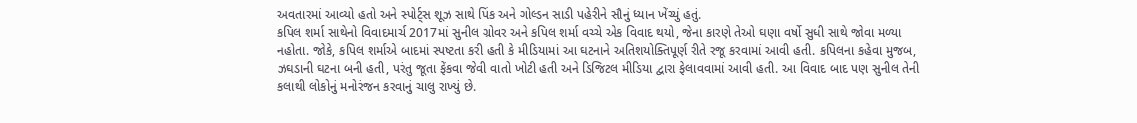અવતારમાં આવ્યો હતો અને સ્પોર્ટ્સ શૂઝ સાથે પિંક અને ગોલ્ડન સાડી પહેરીને સૌનું ધ્યાન ખેંચ્યું હતું.
કપિલ શર્મા સાથેનો વિવાદમાર્ચ 2017માં સુનીલ ગ્રોવર અને કપિલ શર્મા વચ્ચે એક વિવાદ થયો, જેના કારણે તેઓ ઘણા વર્ષો સુધી સાથે જોવા મળ્યા નહોતા. જોકે, કપિલ શર્માએ બાદમાં સ્પષ્ટતા કરી હતી કે મીડિયામાં આ ઘટનાને અતિશયોક્તિપૂર્ણ રીતે રજૂ કરવામાં આવી હતી. કપિલના કહેવા મુજબ, ઝઘડાની ઘટના બની હતી, પરંતુ જૂતા ફેંકવા જેવી વાતો ખોટી હતી અને ડિજિટલ મીડિયા દ્વારા ફેલાવવામાં આવી હતી. આ વિવાદ બાદ પણ સુનીલ તેની કલાથી લોકોનું મનોરંજન કરવાનું ચાલુ રાખ્યું છે.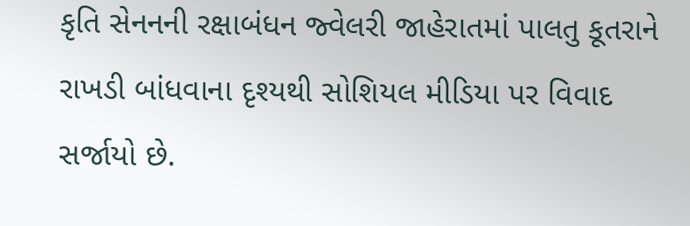કૃતિ સેનનની રક્ષાબંધન જ્વેલરી જાહેરાતમાં પાલતુ કૂતરાને રાખડી બાંધવાના દૃશ્યથી સોશિયલ મીડિયા પર વિવાદ સર્જાયો છે.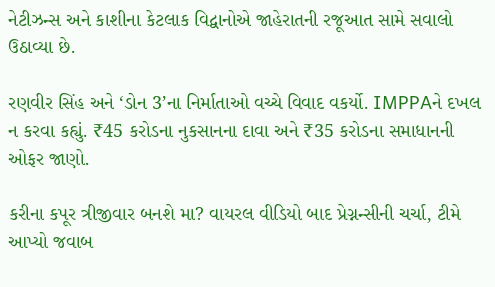નેટીઝન્સ અને કાશીના કેટલાક વિદ્વાનોએ જાહેરાતની રજૂઆત સામે સવાલો ઉઠાવ્યા છે.

રણવીર સિંહ અને ‘ડોન 3’ના નિર્માતાઓ વચ્ચે વિવાદ વકર્યો. IMPPAને દખલ ન કરવા કહ્યું. ₹45 કરોડના નુકસાનના દાવા અને ₹35 કરોડના સમાધાનની ઓફર જાણો.

કરીના કપૂર ત્રીજીવાર બનશે મા? વાયરલ વીડિયો બાદ પ્રેગ્નન્સીની ચર્ચા, ટીમે આપ્યો જવાબ